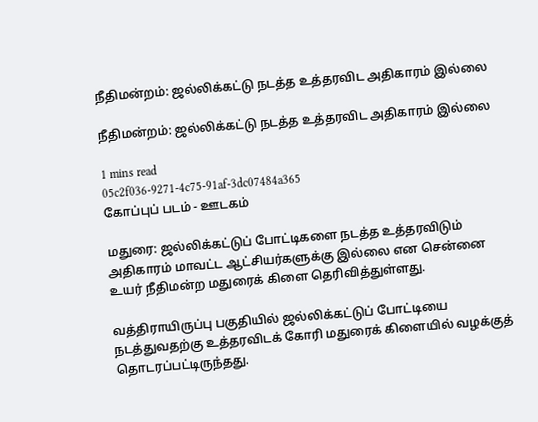நீதிமன்றம்: ஜல்லிக்கட்டு நடத்த உத்தரவிட அதிகாரம் இல்லை

நீதிமன்றம்: ஜல்லிக்கட்டு நடத்த உத்தரவிட அதிகாரம் இல்லை

1 mins read
05c2f036-9271-4c75-91af-3dc07484a365
கோப்புப் படம் - ஊடகம்

மதுரை: ஜல்லிக்கட்டுப் போட்டிகளை நடத்த உத்தரவிடும் அதிகாரம் மாவட்ட ஆட்சியர்களுக்கு இல்லை என சென்னை உயர் நீதிமன்ற மதுரைக் கிளை தெரிவித்துள்ளது.

வத்திராயிருப்பு பகுதியில் ஜல்லிக்கட்டுப் போட்டியை நடத்துவதற்கு உத்தரவிடக் கோரி மதுரைக் கிளையில் வழக்குத் தொடரப்பட்டிருந்தது.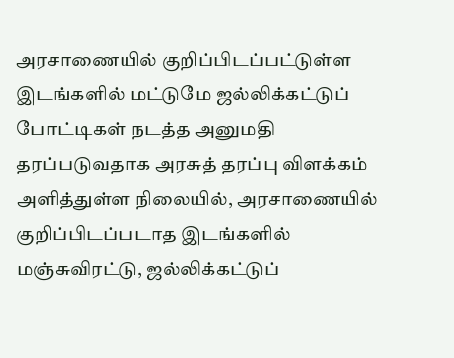அரசாணையில் குறிப்பிடப்பட்டுள்ள இடங்களில் மட்டுமே ஜல்லிக்கட்டுப் போட்டிகள் நடத்த அனுமதி தரப்படுவதாக அரசுத் தரப்பு விளக்கம் அளித்துள்ள நிலையில், அரசாணையில் குறிப்பிடப்படாத இடங்களில் மஞ்சுவிரட்டு, ஜல்லிக்கட்டுப்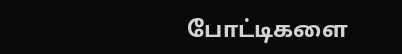போட்டிகளை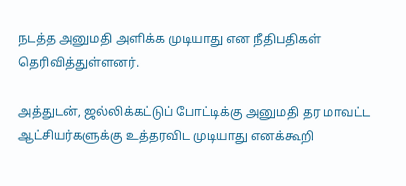நடத்த அனுமதி அளிக்க முடியாது என நீதிபதிகள் தெரிவித்துள்ளனர்.

அத்துடன், ஜல்லிக்கட்டுப் போட்டிக்கு அனுமதி தர மாவட்ட ஆட்சியர்களுக்கு உத்தரவிட முடியாது எனக்கூறி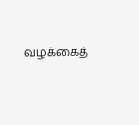வழக்கைத்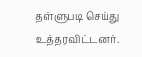தள்ளுபடி செய்து உத்தரவிட்டனர்.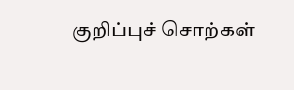குறிப்புச் சொற்கள்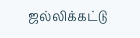ஜல்லிக்கட்டு